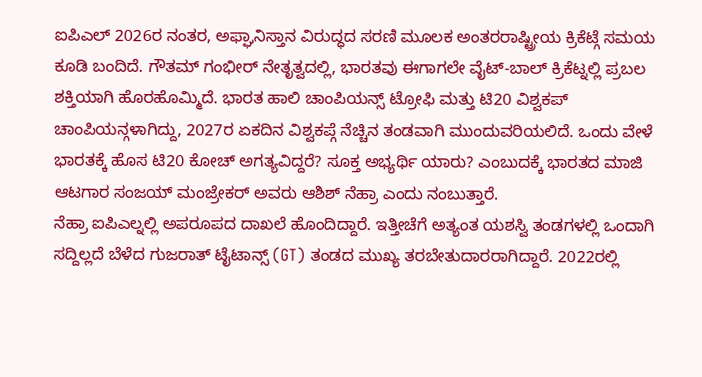ಐಪಿಎಲ್ 2026ರ ನಂತರ, ಅಫ್ಘಾನಿಸ್ತಾನ ವಿರುದ್ಧದ ಸರಣಿ ಮೂಲಕ ಅಂತರರಾಷ್ಟ್ರೀಯ ಕ್ರಿಕೆಟ್ಗೆ ಸಮಯ ಕೂಡಿ ಬಂದಿದೆ. ಗೌತಮ್ ಗಂಭೀರ್ ನೇತೃತ್ವದಲ್ಲಿ, ಭಾರತವು ಈಗಾಗಲೇ ವೈಟ್-ಬಾಲ್ ಕ್ರಿಕೆಟ್ನಲ್ಲಿ ಪ್ರಬಲ ಶಕ್ತಿಯಾಗಿ ಹೊರಹೊಮ್ಮಿದೆ. ಭಾರತ ಹಾಲಿ ಚಾಂಪಿಯನ್ಸ್ ಟ್ರೋಫಿ ಮತ್ತು ಟಿ20 ವಿಶ್ವಕಪ್ ಚಾಂಪಿಯನ್ಗಳಾಗಿದ್ದು, 2027ರ ಏಕದಿನ ವಿಶ್ವಕಪ್ಗೆ ನೆಚ್ಚಿನ ತಂಡವಾಗಿ ಮುಂದುವರಿಯಲಿದೆ. ಒಂದು ವೇಳೆ ಭಾರತಕ್ಕೆ ಹೊಸ ಟಿ20 ಕೋಚ್ ಅಗತ್ಯವಿದ್ದರೆ? ಸೂಕ್ತ ಅಭ್ಯರ್ಥಿ ಯಾರು? ಎಂಬುದಕ್ಕೆ ಭಾರತದ ಮಾಜಿ ಆಟಗಾರ ಸಂಜಯ್ ಮಂಜ್ರೇಕರ್ ಅವರು ಆಶಿಶ್ ನೆಹ್ರಾ ಎಂದು ನಂಬುತ್ತಾರೆ.
ನೆಹ್ರಾ ಐಪಿಎಲ್ನಲ್ಲಿ ಅಪರೂಪದ ದಾಖಲೆ ಹೊಂದಿದ್ದಾರೆ. ಇತ್ತೀಚೆಗೆ ಅತ್ಯಂತ ಯಶಸ್ವಿ ತಂಡಗಳಲ್ಲಿ ಒಂದಾಗಿ ಸದ್ದಿಲ್ಲದೆ ಬೆಳೆದ ಗುಜರಾತ್ ಟೈಟಾನ್ಸ್ (GT) ತಂಡದ ಮುಖ್ಯ ತರಬೇತುದಾರರಾಗಿದ್ದಾರೆ. 2022ರಲ್ಲಿ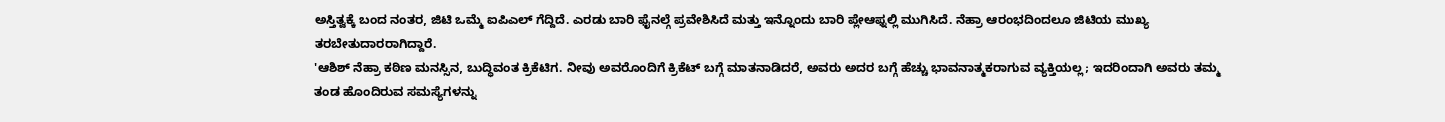ಅಸ್ತಿತ್ವಕ್ಕೆ ಬಂದ ನಂತರ, ಜಿಟಿ ಒಮ್ಮೆ ಐಪಿಎಲ್ ಗೆದ್ದಿದೆ. ಎರಡು ಬಾರಿ ಫೈನಲ್ಗೆ ಪ್ರವೇಶಿಸಿದೆ ಮತ್ತು ಇನ್ನೊಂದು ಬಾರಿ ಪ್ಲೇಆಫ್ನಲ್ಲಿ ಮುಗಿಸಿದೆ. ನೆಹ್ರಾ ಆರಂಭದಿಂದಲೂ ಜಿಟಿಯ ಮುಖ್ಯ ತರಬೇತುದಾರರಾಗಿದ್ದಾರೆ.
'ಆಶಿಶ್ ನೆಹ್ರಾ ಕಠಿಣ ಮನಸ್ಸಿನ, ಬುದ್ಧಿವಂತ ಕ್ರಿಕೆಟಿಗ. ನೀವು ಅವರೊಂದಿಗೆ ಕ್ರಿಕೆಟ್ ಬಗ್ಗೆ ಮಾತನಾಡಿದರೆ, ಅವರು ಅದರ ಬಗ್ಗೆ ಹೆಚ್ಚು ಭಾವನಾತ್ಮಕರಾಗುವ ವ್ಯಕ್ತಿಯಲ್ಲ; ಇದರಿಂದಾಗಿ ಅವರು ತಮ್ಮ ತಂಡ ಹೊಂದಿರುವ ಸಮಸ್ಯೆಗಳನ್ನು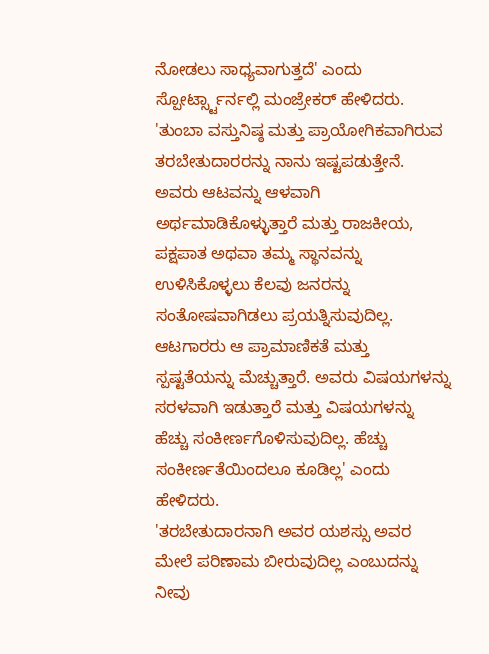ನೋಡಲು ಸಾಧ್ಯವಾಗುತ್ತದೆ' ಎಂದು ಸ್ಪೋರ್ಟ್ಸ್ಟಾರ್ನಲ್ಲಿ ಮಂಜ್ರೇಕರ್ ಹೇಳಿದರು.
'ತುಂಬಾ ವಸ್ತುನಿಷ್ಠ ಮತ್ತು ಪ್ರಾಯೋಗಿಕವಾಗಿರುವ ತರಬೇತುದಾರರನ್ನು ನಾನು ಇಷ್ಟಪಡುತ್ತೇನೆ. ಅವರು ಆಟವನ್ನು ಆಳವಾಗಿ ಅರ್ಥಮಾಡಿಕೊಳ್ಳುತ್ತಾರೆ ಮತ್ತು ರಾಜಕೀಯ, ಪಕ್ಷಪಾತ ಅಥವಾ ತಮ್ಮ ಸ್ಥಾನವನ್ನು ಉಳಿಸಿಕೊಳ್ಳಲು ಕೆಲವು ಜನರನ್ನು ಸಂತೋಷವಾಗಿಡಲು ಪ್ರಯತ್ನಿಸುವುದಿಲ್ಲ. ಆಟಗಾರರು ಆ ಪ್ರಾಮಾಣಿಕತೆ ಮತ್ತು ಸ್ಪಷ್ಟತೆಯನ್ನು ಮೆಚ್ಚುತ್ತಾರೆ. ಅವರು ವಿಷಯಗಳನ್ನು ಸರಳವಾಗಿ ಇಡುತ್ತಾರೆ ಮತ್ತು ವಿಷಯಗಳನ್ನು ಹೆಚ್ಚು ಸಂಕೀರ್ಣಗೊಳಿಸುವುದಿಲ್ಲ. ಹೆಚ್ಚು ಸಂಕೀರ್ಣತೆಯಿಂದಲೂ ಕೂಡಿಲ್ಲ' ಎಂದು ಹೇಳಿದರು.
'ತರಬೇತುದಾರನಾಗಿ ಅವರ ಯಶಸ್ಸು ಅವರ ಮೇಲೆ ಪರಿಣಾಮ ಬೀರುವುದಿಲ್ಲ ಎಂಬುದನ್ನು ನೀವು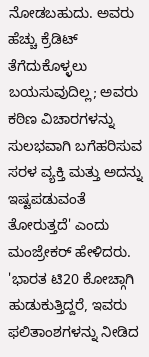ನೋಡಬಹುದು. ಅವರು ಹೆಚ್ಚು ಕ್ರೆಡಿಟ್ ತೆಗೆದುಕೊಳ್ಳಲು ಬಯಸುವುದಿಲ್ಲ; ಅವರು ಕಠಿಣ ವಿಚಾರಗಳನ್ನು ಸುಲಭವಾಗಿ ಬಗೆಹರಿಸುವ ಸರಳ ವ್ಯಕ್ತಿ ಮತ್ತು ಅದನ್ನು ಇಷ್ಟಪಡುವಂತೆ ತೋರುತ್ತದೆ' ಎಂದು ಮಂಜ್ರೇಕರ್ ಹೇಳಿದರು.
'ಭಾರತ ಟಿ20 ಕೋಚ್ಗಾಗಿ ಹುಡುಕುತ್ತಿದ್ದರೆ, ಇವರು ಫಲಿತಾಂಶಗಳನ್ನು ನೀಡಿದ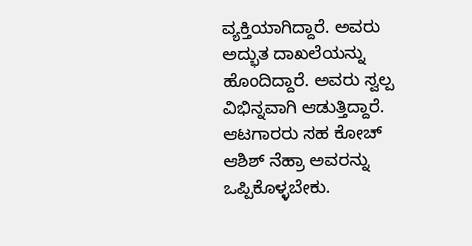ವ್ಯಕ್ತಿಯಾಗಿದ್ದಾರೆ. ಅವರು ಅದ್ಭುತ ದಾಖಲೆಯನ್ನು ಹೊಂದಿದ್ದಾರೆ. ಅವರು ಸ್ವಲ್ಪ ವಿಭಿನ್ನವಾಗಿ ಆಡುತ್ತಿದ್ದಾರೆ. ಆಟಗಾರರು ಸಹ ಕೋಚ್ ಆಶಿಶ್ ನೆಹ್ರಾ ಅವರನ್ನು ಒಪ್ಪಿಕೊಳ್ಳಬೇಕು.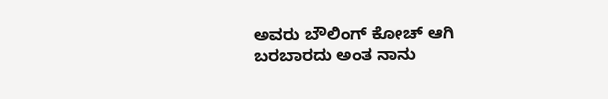ಅವರು ಬೌಲಿಂಗ್ ಕೋಚ್ ಆಗಿ ಬರಬಾರದು ಅಂತ ನಾನು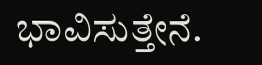ಭಾವಿಸುತ್ತೇನೆ.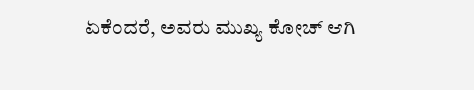ಏಕೆಂದರೆ, ಅವರು ಮುಖ್ಯ ಕೋಚ್ ಆಗಿ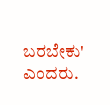ಬರಬೇಕು' ಎಂದರು.